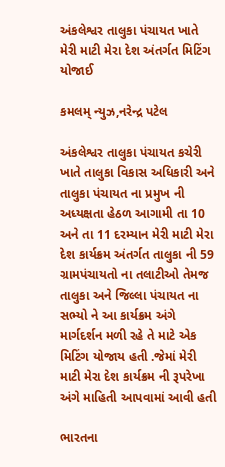અંકલેશ્વર તાલુકા પંચાયત ખાતે મેરી માટી મેરા દેશ અંતર્ગત મિટિંગ યોજાઈ

કમલમ્ ન્યુઝ,નરેન્દ્ર પટેલ

અંકલેશ્વર તાલુકા પંચાયત કચેરી ખાતે તાલુકા વિકાસ અધિકારી અને તાલુકા પંચાયત ના પ્રમુખ ની અધ્યક્ષતા હેઠળ આગામી તા 10 અને તા 11 દરમ્યાન મેરી માટી મેરા દેશ કાર્યક્રમ અંતર્ગત તાલુકા ની 59 ગ્રામપંચાયતો ના તલાટીઓ તેમજ તાલુકા અને જિલ્લા પંચાયત ના સભ્યો ને આ કાર્યક્રમ અંગે માર્ગદર્શન મળી રહે તે માટે એક મિટિંગ યોજાય હતી .જેમાં મેરી માટી મેરા દેશ કાર્યક્રમ ની રૂપરેખા અંગે માહિતી આપવામાં આવી હતી

ભારતના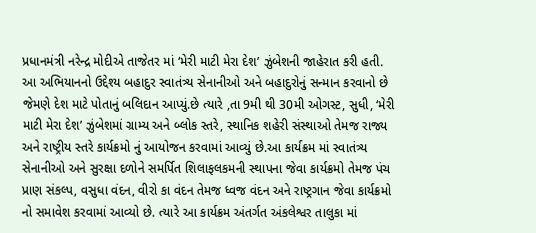પ્રધાનમંત્રી નરેન્દ્ર મોદીએ તાજેતર માં ‘મેરી માટી મેરા દેશ’ ઝુંબેશની જાહેરાત કરી હતી. આ અભિયાનનો ઉદ્દેશ્ય બહાદુર સ્વાતંત્ર્ય સેનાનીઓ અને બહાદુરોનું સન્માન કરવાનો છે જેમણે દેશ માટે પોતાનું બલિદાન આપ્યું.છે ત્યારે ,તા 9મી થી 30મી ઓગસ્ટ, સુધી, ‘મેરી માટી મેરા દેશ’ ઝુંબેશમાં ગ્રામ્ય અને બ્લોક સ્તરે, સ્થાનિક શહેરી સંસ્થાઓ તેમજ રાજ્ય અને રાષ્ટ્રીય સ્તરે કાર્યક્રમો નું આયોજન કરવામાં આવ્યું છે.આ કાર્યક્રમ માં સ્વાતંત્ર્ય સેનાનીઓ અને સુરક્ષા દળોને સમર્પિત શિલાફલકમની સ્થાપના જેવા કાર્યક્રમો તેમજ પંચ પ્રાણ સંકલ્પ, વસુધા વંદન, વીરો કા વંદન તેમજ ધ્વજ વંદન અને રાષ્ટ્રગાન જેવા કાર્યક્રમો નો સમાવેશ કરવામાં આવ્યો છે. ત્યારે આ કાર્યક્રમ અંતર્ગત અંકલેશ્વર તાલુકા માં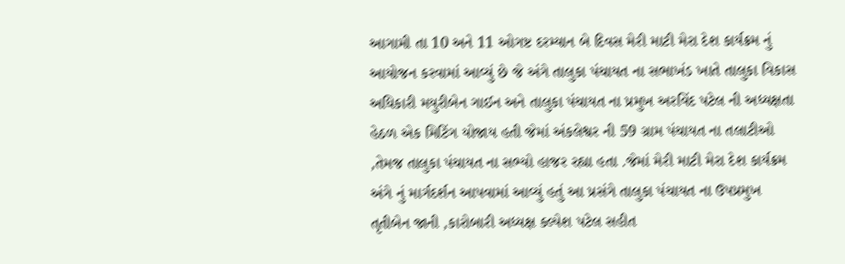આગામી તા 10 અને 11 ઓગષ્ટ દરમ્યાન બે દિવસ મેરી માટી મેરા દેશ કાર્યક્રમ નું આયોજન કરવામાં આવ્યું છે જે અંગે તાલુકા પંચાયત ના સભાખંડ ખાતે તાલુકા વિકાસ અધિકારી મયુરીબેન ગાઈન અને તાલુકા પંચાયત ના પ્રમુખ અરવિંદ પટેલ ની અધ્યક્ષતા હેઠળ એક મિટિંગ યોજાય હતી જેમાં અંકલેશ્વર ની 59 ગ્રામ પંચાયત ના તલાટીઓ ,તેમજ તાલુકા પંચાયત ના સભ્યો હાજર રહ્યા હતા .જેમાં મેરી માટી મેરા દેશ કાર્યક્રમ અંગે નું માર્ગદર્શન આપવામાં આવ્યું હતું આ પ્રસંગે તાલુકા પંચાયત ના ઉપપ્રમુખ તૃતીબેન જાની ,કારોબારી અધ્યક્ષ કલ્પેશ પટેલ સહીત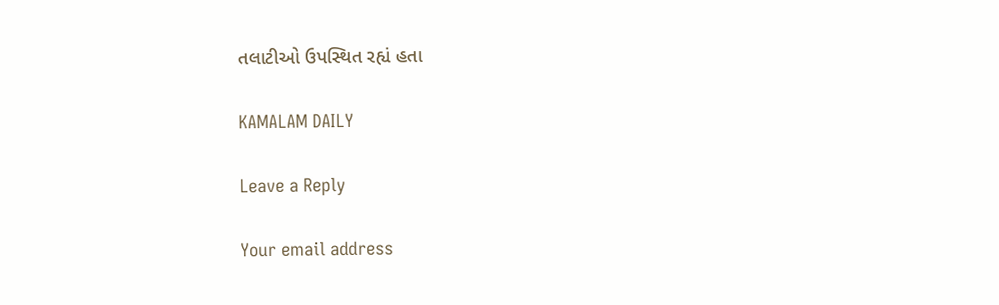તલાટીઓ ઉપસ્થિત રહ્યં હતા

KAMALAM DAILY

Leave a Reply

Your email address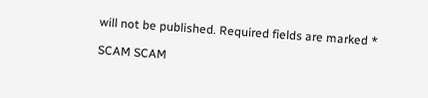will not be published. Required fields are marked *

SCAM SCAM